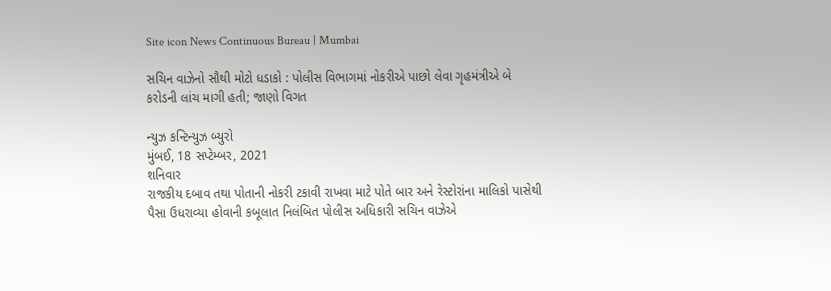Site icon News Continuous Bureau | Mumbai

સચિન વાઝેનો સૌથી મોટો ધડાકો : પોલીસ વિભાગમાં નોકરીએ પાછો લેવા ગૃહમંત્રીએ બે કરોડની લાંચ માગી હતી; જાણો વિગત

ન્યુઝ કન્ટિન્યુઝ બ્યુરો
મુંબઈ, 18 સપ્ટેમ્બર, 2021
શનિવાર
રાજકીય દબાવ તથા પોતાની નોકરી ટકાવી રાખવા માટે પોતે બાર અને રેસ્ટોરાંના માલિકો પાસેથી પૈસા ઉધરાવ્યા હોવાની કબૂલાત નિલંબિત પોલીસ અધિકારી સચિન વાઝેએ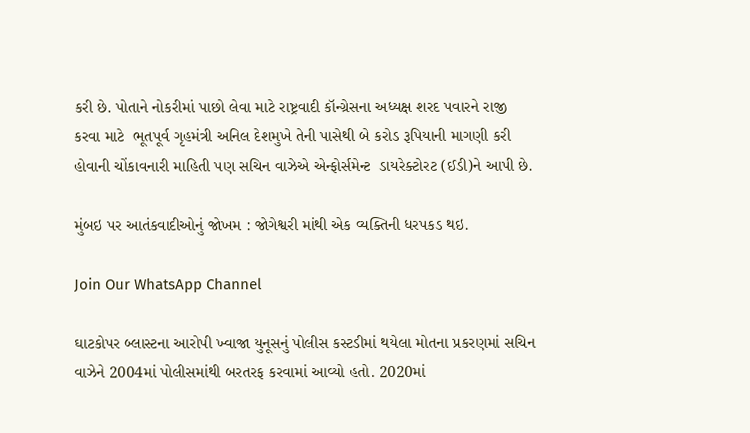કરી છે. પોતાને નોકરીમાં પાછો લેવા માટે રાષ્ટ્રવાદી કૉન્ગ્રેસના અધ્યક્ષ શરદ પવારને રાજી કરવા માટે  ભૂતપૂર્વ ગૃહમંત્રી અનિલ દેશમુખે તેની પાસેથી બે કરોડ રૂપિયાની માગણી કરી હોવાની ચોંકાવનારી માહિતી પણ સચિન વાઝેએ એન્ફોર્સમેન્ટ  ડાયરેક્ટોરટ (ઈડી)ને આપી છે.

મુંબઇ પર આતંકવાદીઓનું જોખમ : જોગેશ્વરી માંથી એક વ્યક્તિની ધરપકડ થઇ.

Join Our WhatsApp Channel

ઘાટકોપર બ્લાસ્ટના આરોપી ખ્વાજા યુનૂસનું પોલીસ કસ્ટડીમાં થયેલા મોતના પ્રકરણમાં સચિન વાઝેને 2004માં પોલીસમાંથી બરતરફ કરવામાં આવ્યો હતો. 2020માં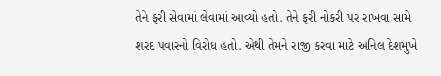તેને ફરી સેવામાં લેવામાં આવ્યો હતો. તેને ફરી નોકરી પર રાખવા સામે શરદ પવારનો વિરોધ હતો. એથી તેમને રાજી કરવા માટે અનિલ દેશમુખે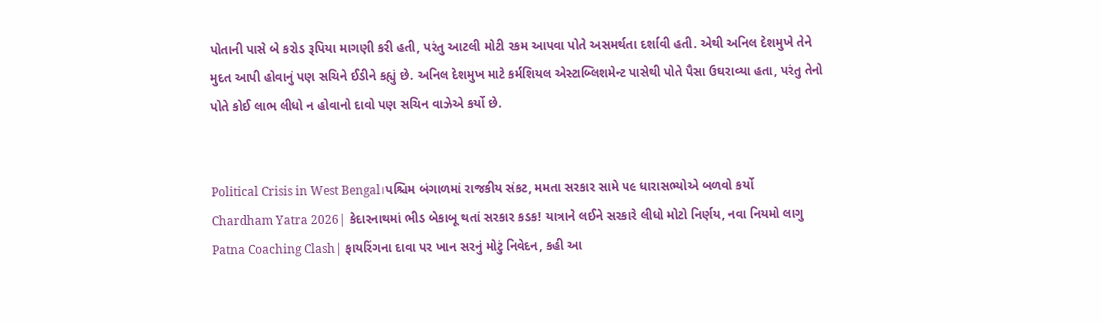પોતાની પાસે બે કરોડ રૂપિયા માગણી કરી હતી, પરંતુ આટલી મોટી રકમ આપવા પોતે અસમર્થતા દર્શાવી હતી. એથી અનિલ દેશમુખે તેને મુદત આપી હોવાનું પણ સચિને ઈડીને કહ્યું છે. અનિલ દેશમુખ માટે કર્મશિયલ એસ્ટાબ્લિશમેન્ટ પાસેથી પોતે પૈસા ઉઘરાવ્યા હતા, પરંતુ તેનો પોતે કોઈ લાભ લીધો ન હોવાનો દાવો પણ સચિન વાઝેએ કર્યો છે.


Political Crisis in West Bengal।પશ્ચિમ બંગાળમાં રાજકીય સંકટ, મમતા સરકાર સામે ૫૯ ધારાસભ્યોએ બળવો કર્યો
Chardham Yatra 2026| કેદારનાથમાં ભીડ બેકાબૂ થતાં સરકાર કડક! યાત્રાને લઈને સરકારે લીધો મોટો નિર્ણય, નવા નિયમો લાગુ
Patna Coaching Clash| ફાયરિંગના દાવા પર ખાન સરનું મોટું નિવેદન, કહી આ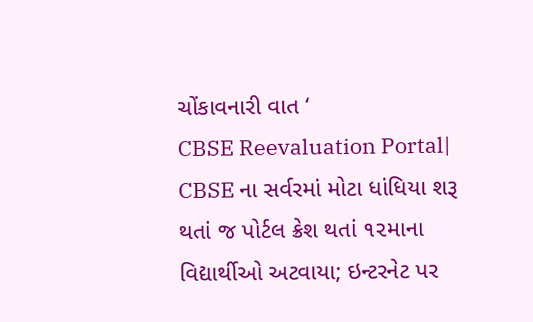ચોંકાવનારી વાત ‘
CBSE Reevaluation Portal| CBSE ના સર્વરમાં મોટા ધાંધિયા શરૂ થતાં જ પોર્ટલ ક્રેશ થતાં ૧૨માના વિદ્યાર્થીઓ અટવાયા; ઇન્ટરનેટ પર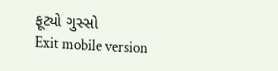ફૂટ્યો ગુસ્સો
Exit mobile version